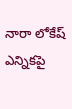నారా లోకేష్ ఎన్నికపై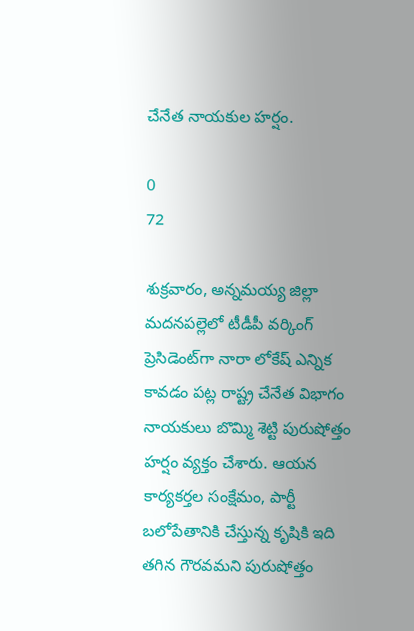చేనేత నాయకుల హర్షం.

0
72

శుక్రవారం, అన్నమయ్య జిల్లా మదనపల్లెలో టీడీపీ వర్కింగ్ ప్రెసిడెంట్‌గా నారా లోకేష్ ఎన్నిక కావడం పట్ల రాష్ట్ర చేనేత విభాగం నాయకులు బొమ్మి శెట్టి పురుషోత్తం హర్షం వ్యక్తం చేశారు. ఆయన కార్యకర్తల సంక్షేమం, పార్టీ బలోపేతానికి చేస్తున్న కృషికి ఇది తగిన గౌరవమని పురుషోత్తం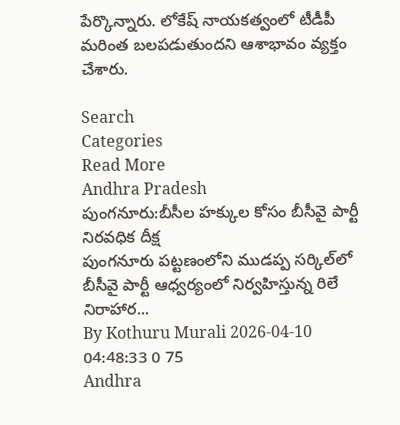పేర్కొన్నారు. లోకేష్ నాయకత్వంలో టీడీపీ మరింత బలపడుతుందని ఆశాభావం వ్యక్తం చేశారు.

Search
Categories
Read More
Andhra Pradesh
పుంగనూరు:బీసీల హక్కుల కోసం బీసీవై పార్టీ నిరవధిక దీక్ష
పుంగనూరు పట్టణంలోని ముడప్ప సర్కిల్‌లో బీసీవై పార్టీ ఆధ్వర్యంలో నిర్వహిస్తున్న రిలే నిరాహార...
By Kothuru Murali 2026-04-10 04:48:33 0 75
Andhra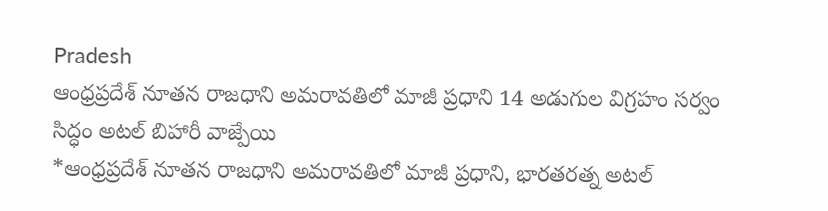Pradesh
ఆంధ్రప్రదేశ్ నూతన రాజధాని అమరావతిలో మాజీ ప్రధాని 14 అడుగుల విగ్రహం సర్వం సిద్ధం అటల్ బిహారీ వాజ్పేయి
*ఆంధ్రప్రదేశ్ నూతన రాజధాని అమరావతిలో మాజీ ప్రధాని, భారతరత్న అటల్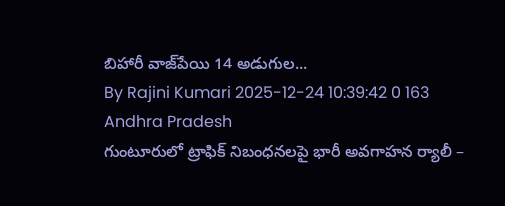బిహారీ వాజ్‌పేయి 14 అడుగుల...
By Rajini Kumari 2025-12-24 10:39:42 0 163
Andhra Pradesh
గుంటూరులో ట్రాఫిక్ నిబంధనలపై భారీ అవగాహన ర్యాలీ –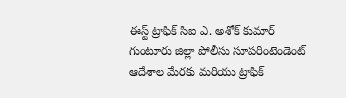ఈస్ట్ ట్రాఫిక్ సిఐ ఎ. అశోక్ కుమార్
గుంటూరు జిల్లా పోలీసు సూపరింటెండెంట్ ఆదేశాల మేరకు మరియు ట్రాఫిక్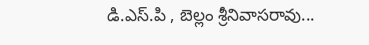డి.ఎస్.పి , బెల్లం శ్రీనివాసరావు...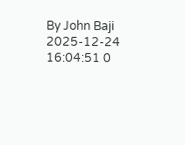By John Baji 2025-12-24 16:04:51 0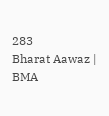283
Bharat Aawaz | BMA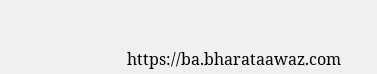https://ba.bharataawaz.com